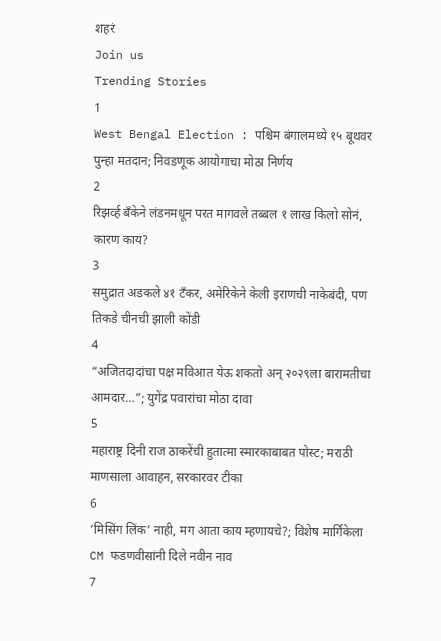शहरं
Join us
Trending Stories
1
West Bengal Election : पश्चिम बंगालमध्ये १५ बूथवर पुन्हा मतदान; निवडणूक आयोगाचा मोठा निर्णय
2
रिझर्व्ह बँकेने लंडनमधून परत मागवले तब्बल १ लाख किलो सोनं, कारण काय?
3
समुद्रात अडकले ४१ टँकर, अमेरिकेने केली इराणची नाकेबंदी, पण तिकडे चीनची झाली कोंडी
4
“अजितदादांचा पक्ष मविआत येऊ शकतो अन् २०२९ला बारामतीचा आमदार…”; युगेंद्र पवारांचा मोठा दावा
5
महाराष्ट्र दिनी राज ठाकरेंची हुतात्मा स्मारकाबाबत पोस्ट; मराठी माणसाला आवाहन, सरकारवर टीका
6
‘मिसिंग लिंक’ नाही, मग आता काय म्हणायचे?; विशेष मार्गिकेला CM फडणवीसांनी दिले नवीन नाव
7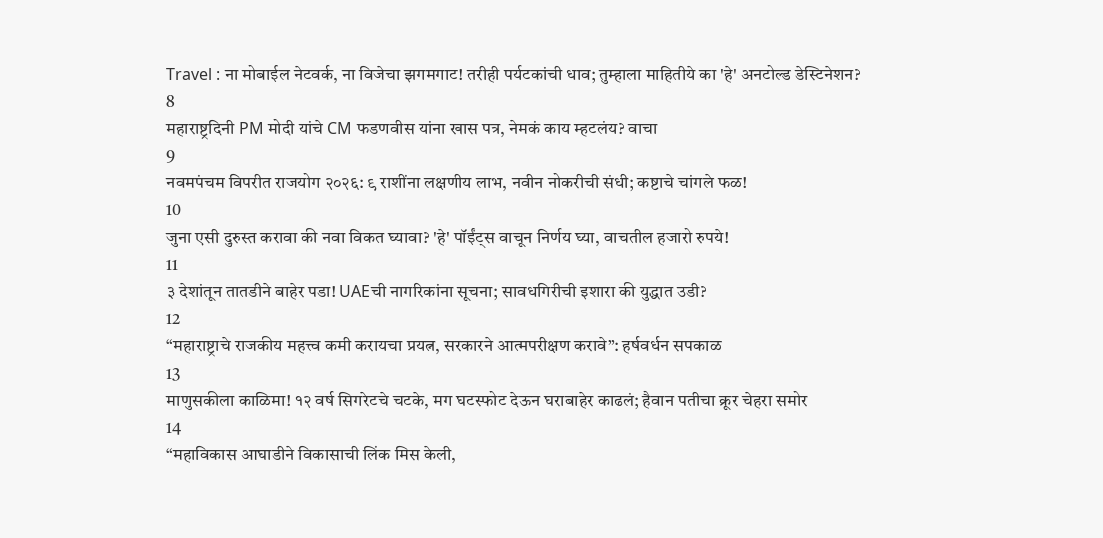Travel : ना मोबाईल नेटवर्क, ना विजेचा झगमगाट! तरीही पर्यटकांची धाव; तुम्हाला माहितीये का 'हे' अनटोल्ड डेस्टिनेशन?
8
महाराष्ट्रदिनी PM मोदी यांचे CM फडणवीस यांना खास पत्र, नेमकं काय म्हटलंय? वाचा
9
नवमपंचम विपरीत राजयोग २०२६: ९ राशींना लक्षणीय लाभ, नवीन नोकरीची संधी; कष्टाचे चांगले फळ!
10
जुना एसी दुरुस्त करावा की नवा विकत घ्यावा? 'हे' पॉईंट्स वाचून निर्णय घ्या, वाचतील हजारो रुपये!
11
३ देशांतून तातडीने बाहेर पडा! UAEची नागरिकांना सूचना; सावधगिरीची इशारा की युद्धात उडी?
12
“महाराष्ट्राचे राजकीय महत्त्व कमी करायचा प्रयत्न, सरकारने आत्मपरीक्षण करावे”: हर्षवर्धन सपकाळ
13
माणुसकीला काळिमा! १२ वर्ष सिगरेटचे चटके, मग घटस्फोट देऊन घराबाहेर काढलं; हैवान पतीचा क्रूर चेहरा समोर
14
“महाविकास आघाडीने विकासाची लिंक मिस केली,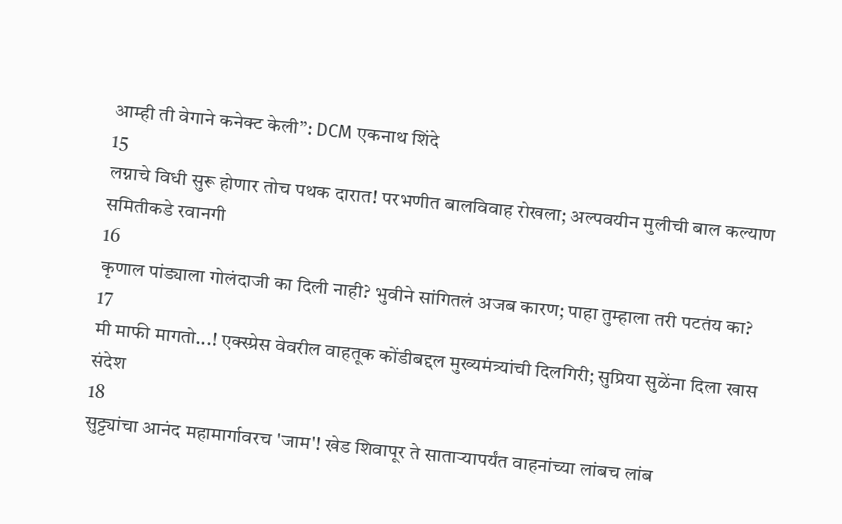आम्ही ती वेगाने कनेक्ट केली”: DCM एकनाथ शिंदे
15
लग्नाचे विधी सुरू होणार तोच पथक दारात! परभणीत बालविवाह रोखला; अल्पवयीन मुलीची बाल कल्याण समितीकडे रवानगी
16
कृणाल पांड्याला गोलंदाजी का दिली नाही? भुवीने सांगितलं अजब कारण; पाहा तुम्हाला तरी पटतंय का?
17
मी माफी मागतो...! एक्स्प्रेस वेवरील वाहतूक कोंडीबद्दल मुख्यमंत्र्यांची दिलगिरी; सुप्रिया सुळेंना दिला खास संदेश
18
सुट्ट्यांचा आनंद महामार्गावरच 'जाम'! खेड शिवापूर ते साताऱ्यापर्यंत वाहनांच्या लांबच लांब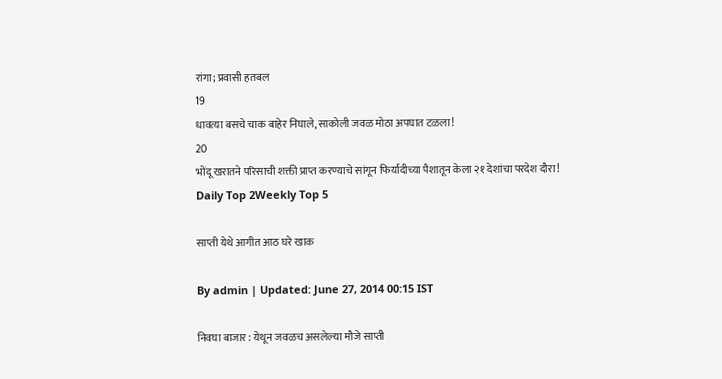रांगा; प्रवासी हतबल
19
धावत्या बसचे चाक बाहेर निघाले, साकोली जवळ मोठा अपघात टळला!
20
भोंदू खरातने परिसाची शक्ती प्राप्त करण्याचे सांगून फिर्यादीच्या पैशातून केला २१ देशांचा परदेश दौरा!
Daily Top 2Weekly Top 5

साप्ती येथे आगीत आठ घरे खाक

By admin | Updated: June 27, 2014 00:15 IST

निवघा बाजार : येथून जवळच असलेल्या मौजे साप्ती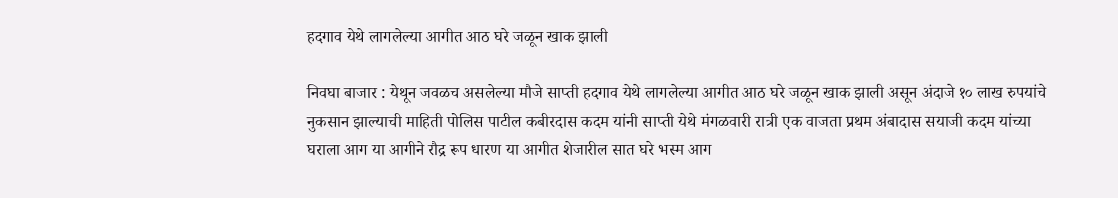हदगाव येथे लागलेल्या आगीत आठ घरे जळून खाक झाली

निवघा बाजार : येथून जवळच असलेल्या मौजे साप्ती हदगाव येथे लागलेल्या आगीत आठ घरे जळून खाक झाली असून अंदाजे १० लाख रुपयांचे नुकसान झाल्याची माहिती पोलिस पाटील कबीरदास कदम यांनी साप्ती येथे मंगळवारी रात्री एक वाजता प्रथम अंबादास सयाजी कदम यांच्या घराला आग या आगीने रौद्र रूप धारण या आगीत शेजारील सात घरे भस्म आग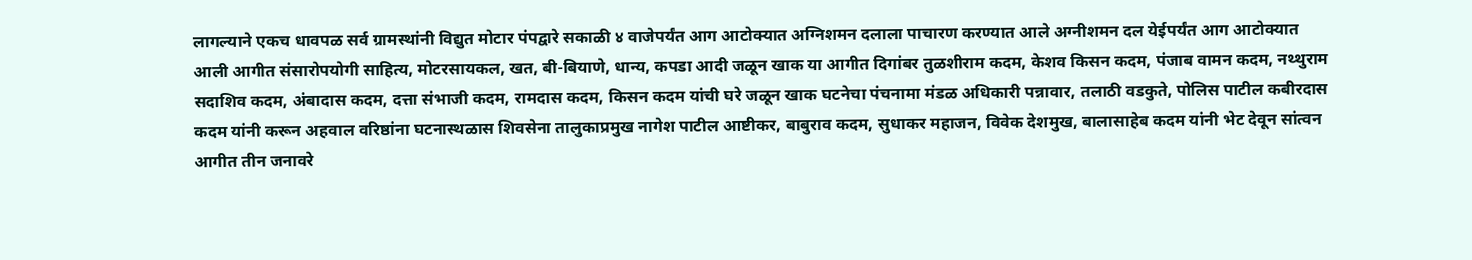लागल्याने एकच धावपळ सर्व ग्रामस्थांनी विद्युत मोटार पंपद्वारे सकाळी ४ वाजेपर्यंत आग आटोक्यात अग्निशमन दलाला पाचारण करण्यात आले अग्नीशमन दल येईपर्यंत आग आटोक्यात आली आगीत संसारोपयोगी साहित्य, मोटरसायकल, खत, बी-बियाणे, धान्य, कपडा आदी जळून खाक या आगीत दिगांबर तुळशीराम कदम, केशव किसन कदम, पंजाब वामन कदम, नथ्थुराम सदाशिव कदम, अंबादास कदम, दत्ता संभाजी कदम, रामदास कदम, किसन कदम यांची घरे जळून खाक घटनेचा पंचनामा मंडळ अधिकारी पन्नावार, तलाठी वडकुते, पोलिस पाटील कबीरदास कदम यांनी करून अहवाल वरिष्ठांना घटनास्थळास शिवसेना तालुकाप्रमुख नागेश पाटील आष्टीकर, बाबुराव कदम, सुधाकर महाजन, विवेक देशमुख, बालासाहेब कदम यांनी भेट देवून सांत्वन आगीत तीन जनावरे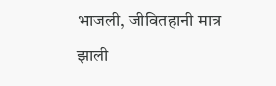भाजली, जीवितहानी मात्र झाली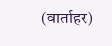(वार्ताहर)